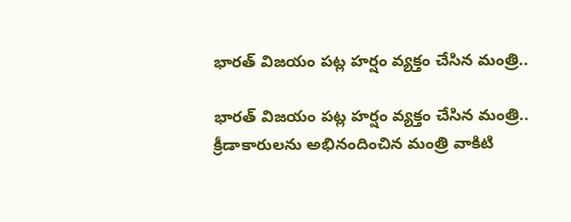భారత్ విజయం పట్ల హర్షం వ్యక్తం చేసిన మంత్రి..

భారత్ విజయం పట్ల హర్షం వ్యక్తం చేసిన మంత్రి..
క్రీడాకారులను అభినందించిన మంత్రి వాకిటి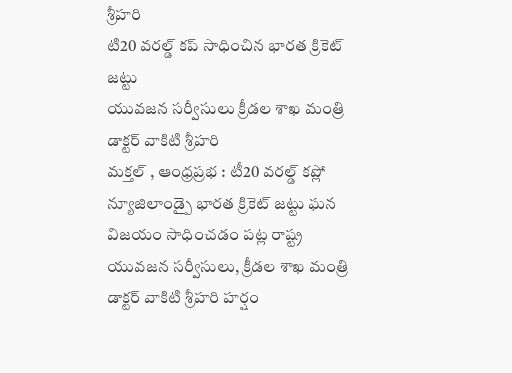శ్రీహరి
టి20 వరల్డ్ కప్ సాధించిన భారత క్రికెట్ జట్టు
యువజన సర్వీసులు క్రీడల శాఖ మంత్రి డాక్టర్ వాకిటి శ్రీహరి
మక్తల్ , ఆంధ్రప్రభ : టీ20 వరల్డ్ కప్లో న్యూజిలాండ్పై భారత క్రికెట్ జట్టు ఘన విజయం సాధించడం పట్ల రాష్ట్ర యువజన సర్వీసులు, క్రీడల శాఖ మంత్రి డాక్టర్ వాకిటి శ్రీహరి హర్షం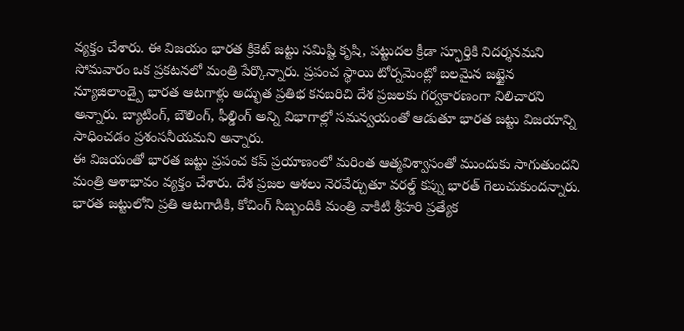వ్యక్తం చేశారు. ఈ విజయం భారత క్రికెట్ జట్టు సమిష్టి కృషి, పట్టుదల క్రీడా స్ఫూర్తికి నిదర్శనమని సోమవారం ఒక ప్రకటనలో మంత్రి పేర్కొన్నారు. ప్రపంచ స్థాయి టోర్నమెంట్లో బలమైన జట్టైన న్యూజిలాండ్పై భారత ఆటగాళ్లు అద్భుత ప్రతిభ కనబరిచి దేశ ప్రజలకు గర్వకారణంగా నిలిచారని అన్నారు. బ్యాటింగ్, బౌలింగ్, ఫీల్డింగ్ అన్ని విభాగాల్లో సమన్వయంతో ఆడుతూ భారత జట్టు విజయాన్ని సాధించడం ప్రశంసనీయమని అన్నారు.
ఈ విజయంతో భారత జట్టు ప్రపంచ కప్ ప్రయాణంలో మరింత ఆత్మవిశ్వాసంతో ముందుకు సాగుతుందని మంత్రి ఆశాభావం వ్యక్తం చేశారు. దేశ ప్రజల ఆశలు నెరవేర్చుతూ వరల్డ్ కప్ను భారత్ గెలుచుకుందన్నారు. భారత జట్టులోని ప్రతి ఆటగాడికి, కోచింగ్ సిబ్బందికి మంత్రి వాకిటి శ్రీహరి ప్రత్యేక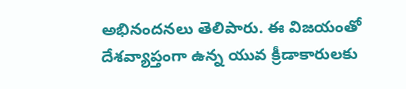అభినందనలు తెలిపారు. ఈ విజయంతో దేశవ్యాప్తంగా ఉన్న యువ క్రీడాకారులకు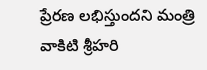ప్రేరణ లభిస్తుందని మంత్రి వాకిటి శ్రీహరి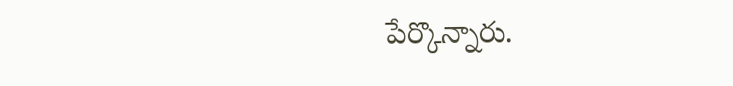పేర్కొన్నారు.